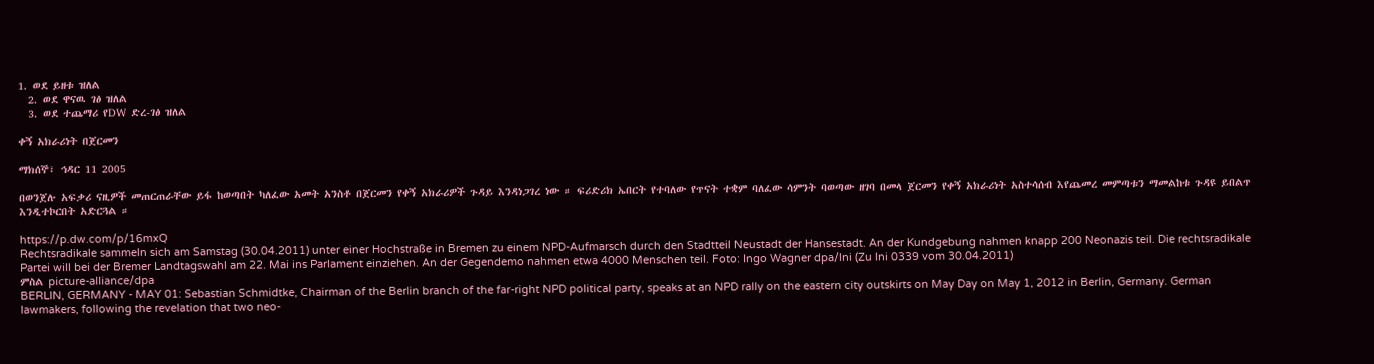1. ወደ ይዘቱ ዝለል
  2. ወደ ዋናዉ ገፅ ዝለል
  3. ወደ ተጨማሪ የDW ድረ-ገፅ ዝለል

ቀኝ አክራሪነት በጀርመን

ማክሰኞ፣ ኅዳር 11 2005

በወንጀሉ አፍቃሪ ናዚዎች መጠርጠራቸው ይፋ ከወጣበት ካለፈው አመት አንስቶ በጀርመን የቀኝ አክራሪዎች ጉዳይ እንዳነጋገረ ነው ። ፍሪድሪክ ኤበርት የተባለው የጥናት ተቋም ባለፈው ሳምንት ባወጣው ዘገባ በመላ ጀርመን የቀኝ አክራሪነት አስተሳሰብ እየጨመረ መምጣቱን ማመልከቱ ጉዳዩ ይበልጥ እንዲተኮርበት አድርጓል ።

https://p.dw.com/p/16mxQ
Rechtsradikale sammeln sich am Samstag (30.04.2011) unter einer Hochstraße in Bremen zu einem NPD-Aufmarsch durch den Stadtteil Neustadt der Hansestadt. An der Kundgebung nahmen knapp 200 Neonazis teil. Die rechtsradikale Partei will bei der Bremer Landtagswahl am 22. Mai ins Parlament einziehen. An der Gegendemo nahmen etwa 4000 Menschen teil. Foto: Ingo Wagner dpa/lni (Zu lni 0339 vom 30.04.2011)
ምስል picture-alliance/dpa
BERLIN, GERMANY - MAY 01: Sebastian Schmidtke, Chairman of the Berlin branch of the far-right NPD political party, speaks at an NPD rally on the eastern city outskirts on May Day on May 1, 2012 in Berlin, Germany. German lawmakers, following the revelation that two neo-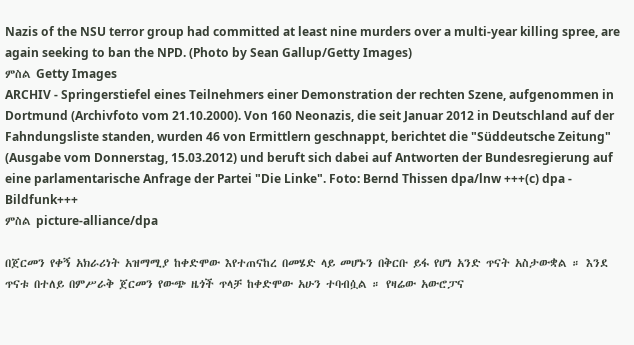Nazis of the NSU terror group had committed at least nine murders over a multi-year killing spree, are again seeking to ban the NPD. (Photo by Sean Gallup/Getty Images)
ምስል Getty Images
ARCHIV - Springerstiefel eines Teilnehmers einer Demonstration der rechten Szene, aufgenommen in Dortmund (Archivfoto vom 21.10.2000). Von 160 Neonazis, die seit Januar 2012 in Deutschland auf der Fahndungsliste standen, wurden 46 von Ermittlern geschnappt, berichtet die "Süddeutsche Zeitung" (Ausgabe vom Donnerstag, 15.03.2012) und beruft sich dabei auf Antworten der Bundesregierung auf eine parlamentarische Anfrage der Partei "Die Linke". Foto: Bernd Thissen dpa/lnw +++(c) dpa - Bildfunk+++
ምስል picture-alliance/dpa

በጀርመን የቀኝ አክራሪነት አዝማሚያ ከቀድሞው እየተጠናከረ በመሄድ ላይ መሆኑን በቅርቡ ይፋ የሆነ አንድ ጥናት አስታውቋል ። እንደ ጥናቱ በተለይ በምሥራቅ ጀርመን የውጭ ዜጎች ጥላቻ ከቀድሞው አሁን ተባብሷል ። የዛሬው አውሮፓና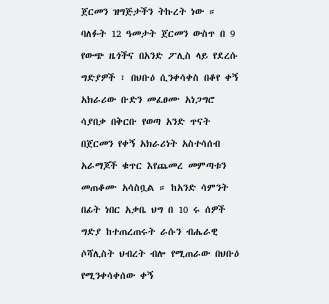ጀርመን ዝግጅታችን ትኩረት ነው ።
ባለፉት 12 ዓመታት ጀርመን ውስጥ በ 9 የውጭ ዜጎችና በአንድ ፖሊስ ላይ የደረሱ ግድያዎች ፣ በህቡዕ ሲንቀሳቀስ በቆየ ቀኝ አክራሪው ቡድን መፈፀሙ አነጋግሮ ሳያበቃ በቅርቡ የወጣ አንድ ጥናት በጀርመን የቀኝ አክራሪነት አስተሳሰብ አራማጆች ቁጥር እየጨመረ መምጣቱን መጠቆሙ አሳስቧል ። ከአንድ ሳምንት በፊት ነበር አቃቤ ህግ በ 10 ሩ ሰዎች ግድያ ከተጠረጠሩት ራሱን ብሔራዊ ሶሻሊስት ህብረት ብሎ የሚጠራው በህቡዕ የሚንቀሳቀሰው ቀኝ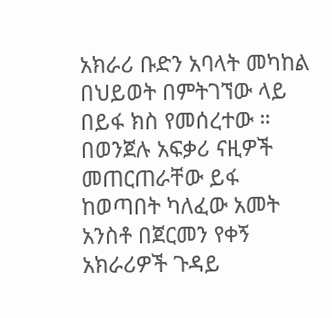አክራሪ ቡድን አባላት መካከል በህይወት በምትገኘው ላይ በይፋ ክስ የመሰረተው ።  በወንጀሉ አፍቃሪ ናዚዎች መጠርጠራቸው ይፋ ከወጣበት ካለፈው አመት አንስቶ በጀርመን የቀኝ አክራሪዎች ጉዳይ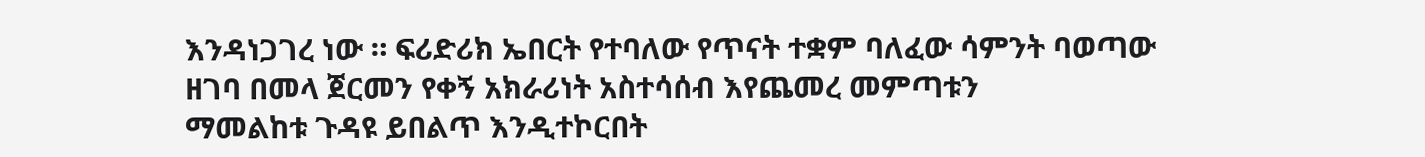እንዳነጋገረ ነው ። ፍሪድሪክ ኤበርት የተባለው የጥናት ተቋም ባለፈው ሳምንት ባወጣው ዘገባ በመላ ጀርመን የቀኝ አክራሪነት አስተሳሰብ እየጨመረ መምጣቱን
ማመልከቱ ጉዳዩ ይበልጥ እንዲተኮርበት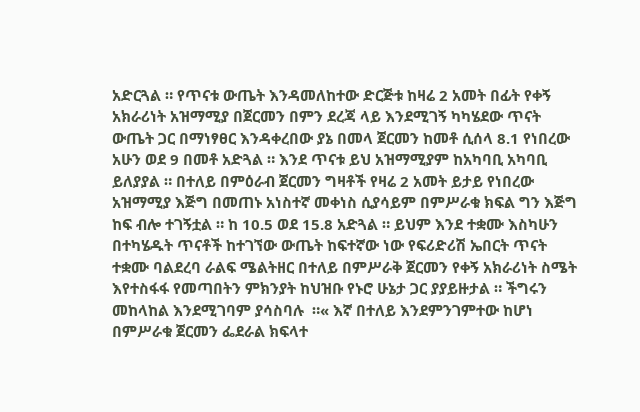አድርጓል ። የጥናቱ ውጤት እንዳመለከተው ድርጅቱ ከዛሬ 2 አመት በፊት የቀኝ አክራሪነት አዝማሚያ በጀርመን በምን ደረጃ ላይ እንደሚገኝ ካካሄደው ጥናት ውጤት ጋር በማነፃፀር እንዳቀረበው ያኔ በመላ ጀርመን ከመቶ ሲሰላ 8.1 የነበረው አሁን ወደ 9 በመቶ አድጓል ። እንደ ጥናቱ ይህ አዝማሚያም ከአካባቢ አካባቢ ይለያያል ። በተለይ በምዕራብ ጀርመን ግዛቶች የዛሬ 2 አመት ይታይ የነበረው አዝማሚያ እጅግ በመጠኑ አነስተኛ መቀነስ ሲያሳይም በምሥራቁ ክፍል ግን እጅግ ከፍ ብሎ ተገኝቷል ። ከ 10.5 ወደ 15.8 አድጓል ። ይህም እንደ ተቋሙ እስካሁን በተካሄዱት ጥናቶች ከተገኘው ውጤት ከፍተኛው ነው የፍሪድሪሽ ኤበርት ጥናት ተቋሙ ባልደረባ ራልፍ ሜልትዘር በተለይ በምሥራቅ ጀርመን የቀኝ አክራሪነት ስሜት እየተስፋፋ የመጣበትን ምክንያት ከህዝቡ የኑሮ ሁኔታ ጋር ያያይዙታል ። ችግሩን መከላከል እንደሚገባም ያሳስባሉ  ።« እኛ በተለይ እንደምንገምተው ከሆነ በምሥራቁ ጀርመን ፌደራል ክፍላተ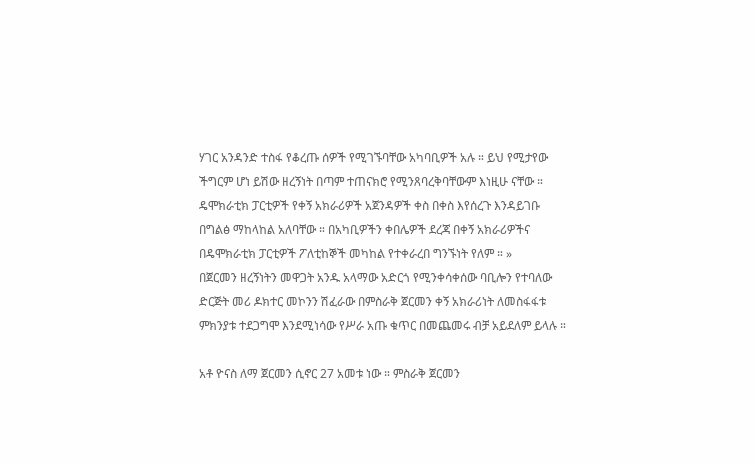ሃገር አንዳንድ ተስፋ የቆረጡ ሰዎች የሚገኙባቸው አካባቢዎች አሉ ። ይህ የሚታየው ችግርም ሆነ ይሽው ዘረኝነት በጣም ተጠናክሮ የሚንጸባረቅባቸውም እነዚሁ ናቸው ። ዴሞክራቲክ ፓርቲዎች የቀኝ አክራሪዎች አጀንዳዎች ቀስ በቀስ እየሰረጉ እንዳይገቡ በግልፅ ማከላከል አለባቸው ። በአካቢዎችን ቀበሌዎች ደረጃ በቀኝ አክራሪዎችና በዴሞክራቲክ ፓርቲዎች ፖለቲከኞች መካከል የተቀራረበ ግንኙነት የለም ። »
በጀርመን ዘረኝነትን መዋጋት አንዱ አላማው አድርጎ የሚንቀሳቀሰው ባቢሎን የተባለው  ድርጅት መሪ ዶክተር መኮንን ሽፈራው በምስራቅ ጀርመን ቀኝ አክራሪነት ለመስፋፋቱ ምክንያቱ ተደጋግሞ እንደሚነሳው የሥራ አጡ ቁጥር በመጨመሩ ብቻ አይደለም ይላሉ ።

አቶ ዮናስ ለማ ጀርመን ሲኖር 27 አመቱ ነው ። ምስራቅ ጀርመን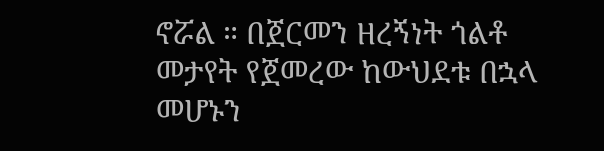ኖሯል ። በጀርመን ዘረኝነት ጎልቶ መታየት የጀመረው ከውህደቱ በኋላ መሆኑን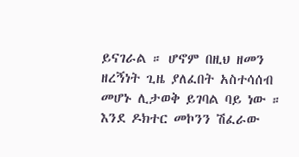ይናገራል ። ሆኖም በዚህ ዘመን ዘረኝነት ጊዜ ያለፈበት አስተሳሰብ መሆኑ ሊታወቅ ይገባል ባይ ነው ። እንደ ዶክተር መኮንን ሽፈራው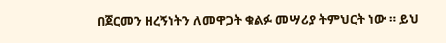በጀርመን ዘረኝነትን ለመዋጋት ቁልፉ መሣሪያ ትምህርት ነው ። ይህ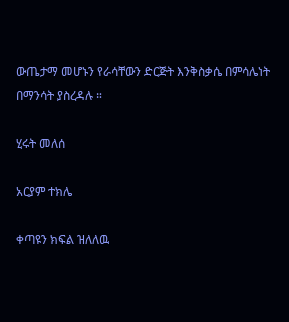ውጤታማ መሆኑን የራሳቸውን ድርጅት እንቅስቃሴ በምሳሌነት በማንሳት ያስረዳሉ ።

ሂሩት መለሰ

አርያም ተክሌ

ቀጣዩን ክፍል ዝለለዉ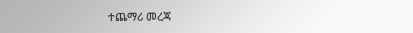ተጨማሪ መረጃ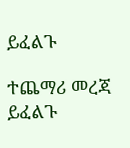ይፈልጉ

ተጨማሪ መረጃ ይፈልጉ